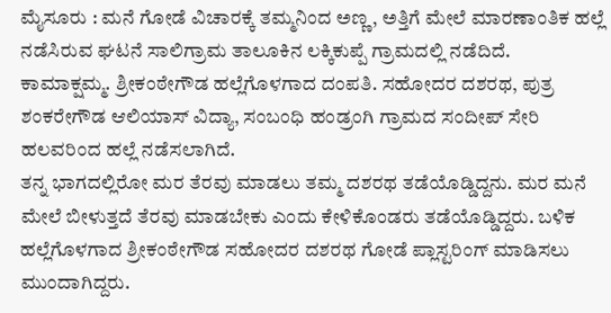ಮೈಸೂರು : ಮನೆ ಗೋಡೆ ವಿಚಾರಕ್ಕೆ ತಮ್ಮನಿಂದ ಅಣ್ಣ, ಅತ್ತಿಗೆ ಮೇಲೆ ಮಾರಣಾಂತಿಕ ಹಲ್ಲೆ ನಡೆಸಿರುವ ಘಟನೆ ಸಾಲಿಗ್ರಾಮ ತಾಲೂಕಿನ ಲಕ್ಕಿಕುಪ್ಪೆ ಗ್ರಾಮದಲ್ಲಿ ನಡೆದಿದೆ.
ಕಾಮಾಕ್ಷಮ್ಮ. ಶ್ರೀಕಂಠೇಗೌಡ ಹಲ್ಲೆಗೊಳಗಾದ ದಂಪತಿ. ಸಹೋದರ ದಶರಥ, ಪುತ್ರ ಶಂಕರೇಗೌಡ ಆಲಿಯಾಸ್ ವಿದ್ಯಾ, ಸಂಬಂಧಿ ಹಂಡ್ರಂಗಿ ಗ್ರಾಮದ ಸಂದೀಪ್ ಸೇರಿ ಹಲವರಿಂದ ಹಲ್ಲೆ ನಡೆಸಲಾಗಿದೆ.
ತನ್ನ ಭಾಗದಲ್ಲಿರೋ ಮರ ತೆರವು ಮಾಡಲು ತಮ್ಮ ದಶರಥ ತಡೆಯೊಡ್ಡಿದ್ದನು. ಮರ ಮನೆ ಮೇಲೆ ಬೀಳುತ್ತದೆ ತೆರವು ಮಾಡಬೇಕು ಎಂದು ಕೇಳಿಕೊಂಡರು ತಡೆಯೊಡ್ಡಿದ್ದರು. ಬಳಿಕ ಹಲ್ಲೆಗೊಳಗಾದ ಶ್ರೀಕಂಠೇಗೌಡ ಸಹೋದರ ದಶರಥ ಗೋಡೆ ಪ್ಲಾಸ್ಟರಿಂಗ್ ಮಾಡಿಸಲು ಮುಂದಾಗಿದ್ದರು.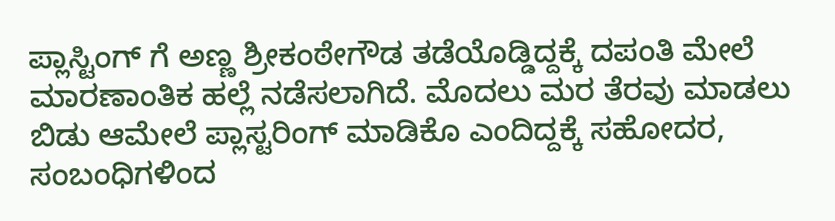ಪ್ಲಾಸ್ಟಿಂಗ್ ಗೆ ಅಣ್ಣ ಶ್ರೀಕಂಠೇಗೌಡ ತಡೆಯೊಡ್ಡಿದ್ದಕ್ಕೆ ದಪಂತಿ ಮೇಲೆ ಮಾರಣಾಂತಿಕ ಹಲ್ಲೆ ನಡೆಸಲಾಗಿದೆ. ಮೊದಲು ಮರ ತೆರವು ಮಾಡಲು ಬಿಡು ಆಮೇಲೆ ಪ್ಲಾಸ್ಟರಿಂಗ್ ಮಾಡಿಕೊ ಎಂದಿದ್ದಕ್ಕೆ ಸಹೋದರ, ಸಂಬಂಧಿಗಳಿಂದ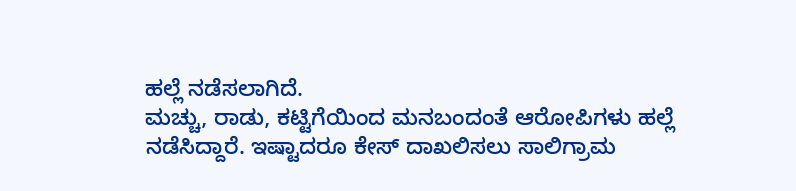ಹಲ್ಲೆ ನಡೆಸಲಾಗಿದೆ.
ಮಚ್ಚು, ರಾಡು, ಕಟ್ಟಿಗೆಯಿಂದ ಮನಬಂದಂತೆ ಆರೋಪಿಗಳು ಹಲ್ಲೆ ನಡೆಸಿದ್ದಾರೆ. ಇಷ್ಟಾದರೂ ಕೇಸ್ ದಾಖಲಿಸಲು ಸಾಲಿಗ್ರಾಮ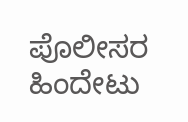ಪೊಲೀಸರ ಹಿಂದೇಟು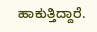ಹಾಕುತ್ತಿದ್ದಾರೆ.